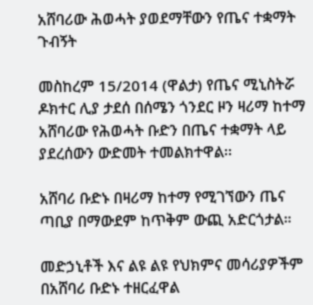አሸባሪው ሕወሓት ያወደማቸውን የጤና ተቋማት ጉብኝት

መስከረም 15/2014 (ዋልታ) የጤና ሚኒስትሯ ዶክተር ሊያ ታደሰ በሰሜን ጎንደር ዞን ዛሪማ ከተማ አሸባሪው የሕወሓት ቡድን በጤና ተቋማት ላይ ያደረሰውን ውድመት ተመልክተዋል፡፡

አሸባሪ ቡድኑ በዛሪማ ከተማ የሚገኘውን ጤና ጣቢያ በማውደም ከጥቅም ውጪ አድርጎታል።

መድኃኒቶች እና ልዩ ልዩ የህክምና መሳሪያዎችም በአሸባሪ ቡድኑ ተዘርፈዋል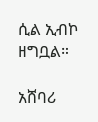ሲል ኢብኮ ዘግቧል።

አሸባሪ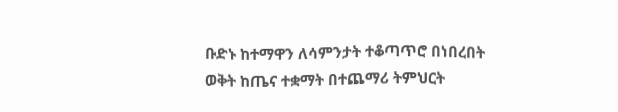ቡድኑ ከተማዋን ለሳምንታት ተቆጣጥሮ በነበረበት ወቅት ከጤና ተቋማት በተጨማሪ ትምህርት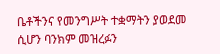ቤቶችንና የመንግሥት ተቋማትን ያወደመ ሲሆን ባንክም መዝረፉን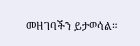መዘገባችን ይታወሳል።